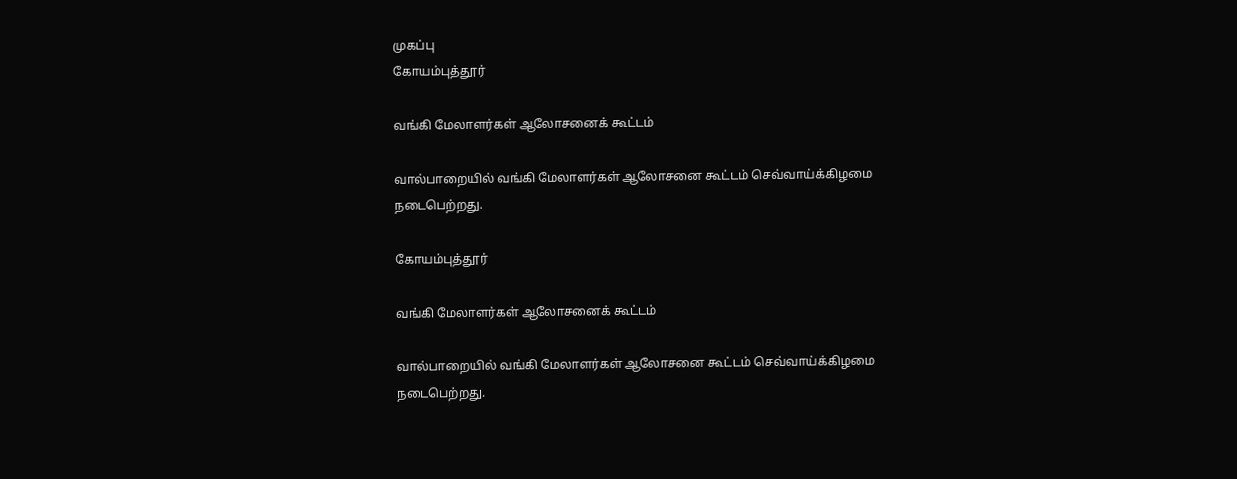முகப்பு
கோயம்புத்தூர்

வங்கி மேலாளர்கள் ஆலோசனைக் கூட்டம்

வால்பாறையில் வங்கி மேலாளர்கள் ஆலோசனை கூட்டம் செவ்வாய்க்கிழமை நடைபெற்றது.

கோயம்புத்தூர்

வங்கி மேலாளர்கள் ஆலோசனைக் கூட்டம்

வால்பாறையில் வங்கி மேலாளர்கள் ஆலோசனை கூட்டம் செவ்வாய்க்கிழமை நடைபெற்றது.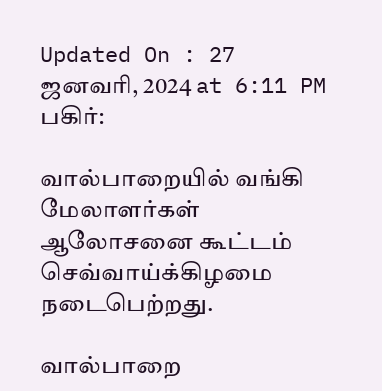Updated On : 27 ஜனவரி, 2024 at 6:11 PM
பகிர்:

வால்பாறையில் வங்கி மேலாளர்கள் ஆலோசனை கூட்டம் செவ்வாய்க்கிழமை நடைபெற்றது.

வால்பாறை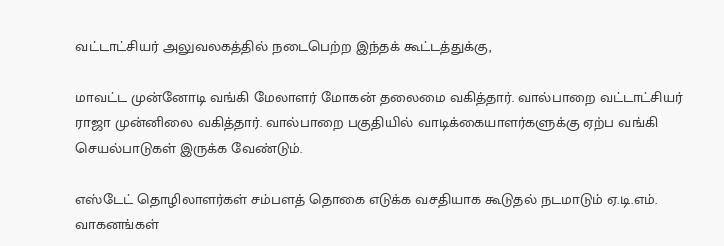வட்டாட்சியர் அலுவலகத்தில் நடைபெற்ற இந்தக் கூட்டத்துக்கு,

மாவட்ட முன்னோடி வங்கி மேலாளர் மோகன் தலைமை வகித்தார். வால்பாறை வட்டாட்சியர் ராஜா முன்னிலை வகித்தார். வால்பாறை பகுதியில் வாடிக்கையாளர்களுக்கு ஏற்ப வங்கி செயல்பாடுகள் இருக்க வேண்டும்.

எஸ்டேட் தொழிலாளர்கள் சம்பளத் தொகை எடுக்க வசதியாக கூடுதல் நடமாடும் ஏ.டி.எம். வாகனங்கள்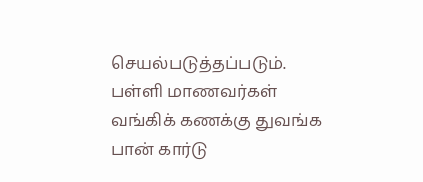செயல்படுத்தப்படும். பள்ளி மாணவர்கள் வங்கிக் கணக்கு துவங்க பான் கார்டு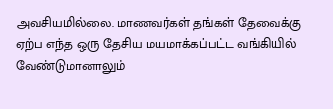அவசியமில்லை. மாணவர்கள் தங்கள் தேவைக்கு ஏற்ப எந்த ஒரு தேசிய மயமாக்கப்பட்ட வங்கியில் வேண்டுமானாலும்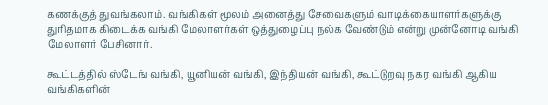கணக்குத் துவங்கலாம். வங்கிகள் மூலம் அனைத்து சேவைகளும் வாடிக்கையாளர்களுக்கு துரிதமாக கிடைக்க வங்கி மேலாளர்கள் ஒத்துழைப்பு நல்க வேண்டும் என்று முன்னோடி வங்கி மேலாளர் பேசினார்.

கூட்டத்தில் ஸ்டேங் வங்கி, யூனியன் வங்கி, இந்தியன் வங்கி, கூட்டுறவு நகர வங்கி ஆகிய வங்கிகளின்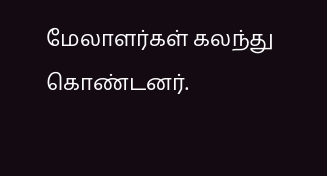மேலாளர்கள் கலந்து கொண்டனர்.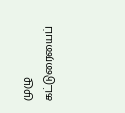முழு கட்டுரையைப்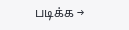படிக்க →